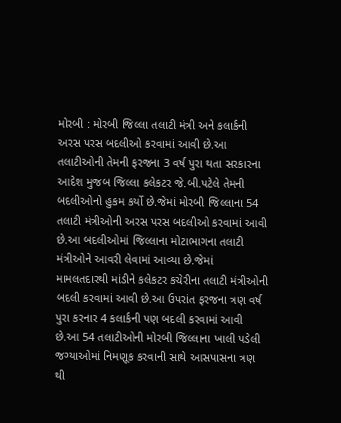મોરબી : મોરબી જિલ્લા તલાટી મંત્રી અને કલાર્કની અરસ પરસ બદલીઓ કરવામાં આવી છે.આ તલાટીઓની તેમની ફરજના 3 વર્ષ પુરા થતા સરકારના આદેશ મુજબ જિલ્લા કલેકટર જે.બી.પટેલે તેમની બદલીઓનો હુકમ કર્યો છે.જેમાં મોરબી જિલ્લાના 54 તલાટી મંત્રીઓની અરસ પરસ બદલીઓ કરવામાં આવી છે.આ બદલીઓમાં જિલ્લાના મોટાભાગના તલાટી મંત્રીઓને આવરી લેવામાં આવ્યા છે.જેમાં મામલતદારથી માંડીને કલેકટર કચેરીના તલાટી મંત્રીઓની બદલી કરવામાં આવી છે.આ ઉપરાંત ફરજના ત્રણ વર્ષ પુરા કરનાર 4 કલાર્કની પણ બદલી કરવામાં આવી છે.આ 54 તલાટીઓની મોરબી જિલ્લાના ખાલી પડેલી જગ્યાઓમાં નિમણૂક કરવાની સાથે આસપાસના ત્રણ થી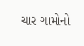ચાર ગામોનો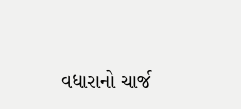વધારાનો ચાર્જ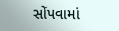સોંપવામાં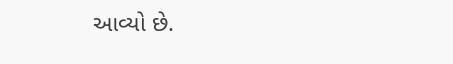આવ્યો છે.